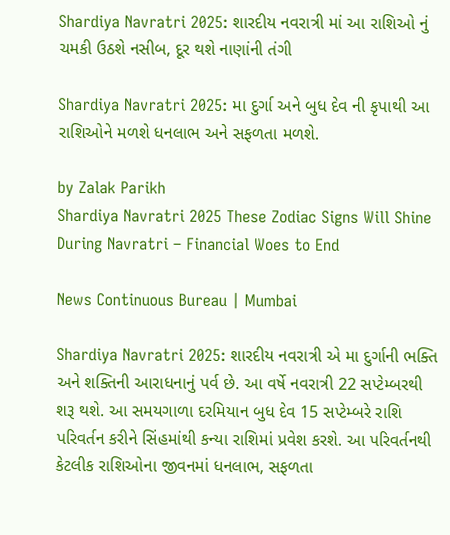Shardiya Navratri 2025: શારદીય નવરાત્રી માં આ રાશિઓ નું ચમકી ઉઠશે નસીબ, દૂર થશે નાણાંની તંગી

Shardiya Navratri 2025: મા દુર્ગા અને બુધ દેવ ની કૃપાથી આ રાશિઓને મળશે ધનલાભ અને સફળતા મળશે.

by Zalak Parikh
Shardiya Navratri 2025 These Zodiac Signs Will Shine During Navratri – Financial Woes to End

News Continuous Bureau | Mumbai

Shardiya Navratri 2025: શારદીય નવરાત્રી એ મા દુર્ગાની ભક્તિ અને શક્તિની આરાધનાનું પર્વ છે. આ વર્ષે નવરાત્રી 22 સપ્ટેમ્બરથી શરૂ થશે. આ સમયગાળા દરમિયાન બુધ દેવ 15 સપ્ટેમ્બરે રાશિ પરિવર્તન કરીને સિંહમાંથી કન્યા રાશિમાં પ્રવેશ કરશે. આ પરિવર્તનથી કેટલીક રાશિઓના જીવનમાં ધનલાભ, સફળતા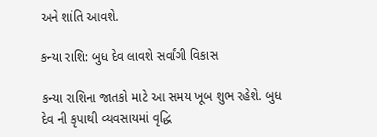અને શાંતિ આવશે.

કન્યા રાશિ: બુધ દેવ લાવશે સર્વાંગી વિકાસ

કન્યા રાશિના જાતકો માટે આ સમય ખૂબ શુભ રહેશે. બુધ દેવ ની કૃપાથી વ્યવસાયમાં વૃદ્ધિ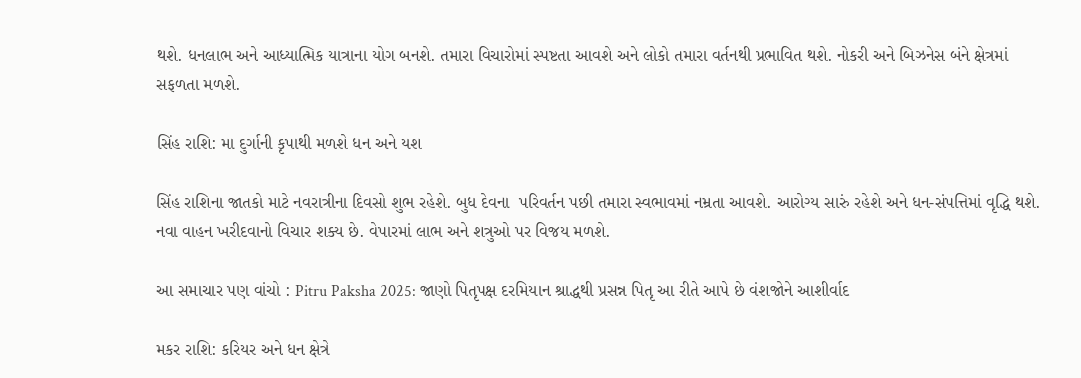થશે. ધનલાભ અને આધ્યાત્મિક યાત્રાના યોગ બનશે. તમારા વિચારોમાં સ્પષ્ટતા આવશે અને લોકો તમારા વર્તનથી પ્રભાવિત થશે. નોકરી અને બિઝનેસ બંને ક્ષેત્રમાં સફળતા મળશે.

સિંહ રાશિ: મા દુર્ગાની કૃપાથી મળશે ધન અને યશ

સિંહ રાશિના જાતકો માટે નવરાત્રીના દિવસો શુભ રહેશે. બુધ દેવના  પરિવર્તન પછી તમારા સ્વભાવમાં નમ્રતા આવશે. આરોગ્ય સારું રહેશે અને ધન-સંપત્તિમાં વૃદ્ધિ થશે. નવા વાહન ખરીદવાનો વિચાર શક્ય છે. વેપારમાં લાભ અને શત્રુઓ પર વિજય મળશે.

આ સમાચાર પણ વાંચો : Pitru Paksha 2025: જાણો પિતૃપક્ષ દરમિયાન શ્રાદ્ધથી પ્રસન્ન પિતૃ આ રીતે આપે છે વંશજોને આશીર્વાદ

મકર રાશિ: કરિયર અને ધન ક્ષેત્રે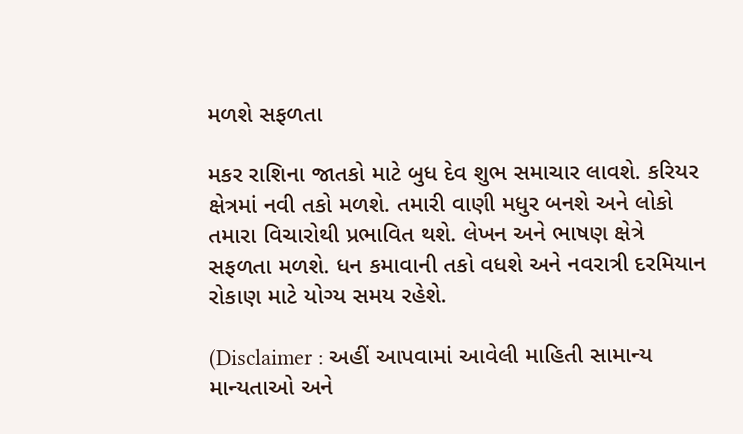મળશે સફળતા

મકર રાશિના જાતકો માટે બુધ દેવ શુભ સમાચાર લાવશે. કરિયર ક્ષેત્રમાં નવી તકો મળશે. તમારી વાણી મધુર બનશે અને લોકો તમારા વિચારોથી પ્રભાવિત થશે. લેખન અને ભાષણ ક્ષેત્રે સફળતા મળશે. ધન કમાવાની તકો વધશે અને નવરાત્રી દરમિયાન રોકાણ માટે યોગ્ય સમય રહેશે.

(Disclaimer : અહીં આપવામાં આવેલી માહિતી સામાન્ય માન્યતાઓ અને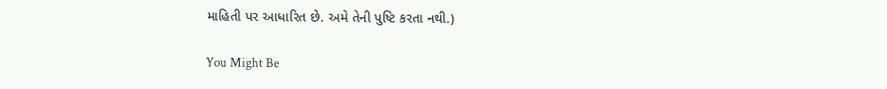માહિતી પર આધારિત છે. અમે તેની પુષ્ટિ કરતા નથી.)

You Might Be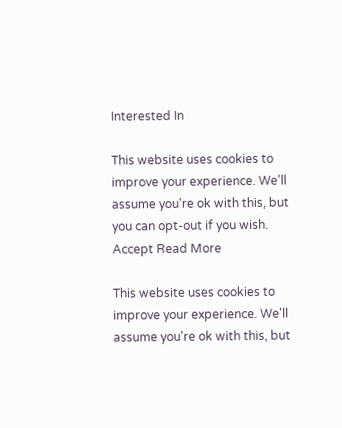Interested In

This website uses cookies to improve your experience. We'll assume you're ok with this, but you can opt-out if you wish. Accept Read More

This website uses cookies to improve your experience. We'll assume you're ok with this, but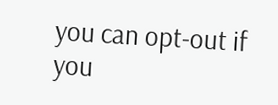you can opt-out if you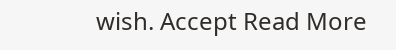wish. Accept Read More